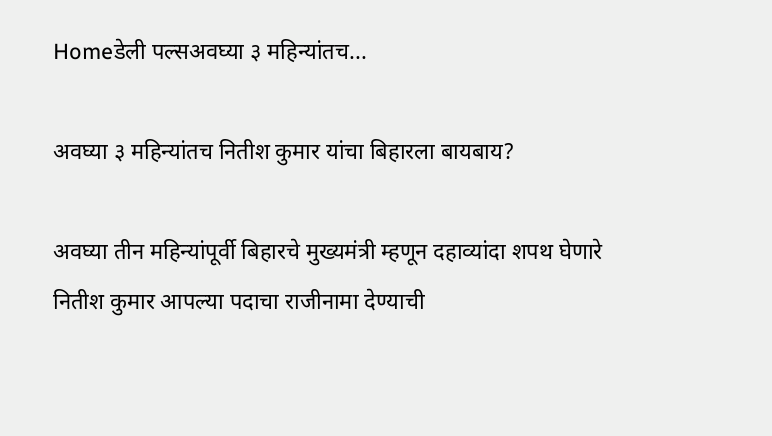Homeडेली पल्सअवघ्या ३ महिन्यांतच...

अवघ्या ३ महिन्यांतच नितीश कुमार यांचा बिहारला बायबाय?

अवघ्या तीन महिन्यांपूर्वी बिहारचे मुख्यमंत्री म्हणून दहाव्यांदा शपथ घेणारे नितीश कुमार आपल्या पदाचा राजीनामा देण्याची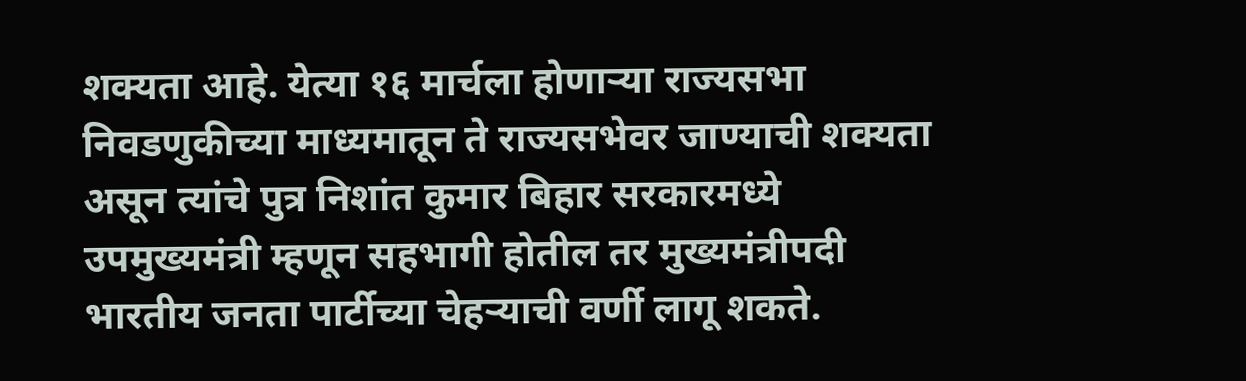शक्यता आहे. येत्या १६ मार्चला होणाऱ्या राज्यसभा निवडणुकीच्या माध्यमातून ते राज्यसभेवर जाण्याची शक्यता असून त्यांचे पुत्र निशांत कुमार बिहार सरकारमध्ये उपमुख्यमंत्री म्हणून सहभागी होतील तर मुख्यमंत्रीपदी भारतीय जनता पार्टीच्या चेहऱ्याची वर्णी लागू शकते.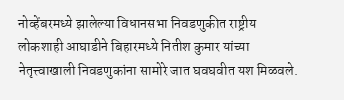नोव्हेंबरमध्ये झालेल्या विधानसभा निवडणुकीत राष्ट्रीय लोकशाही आघाडीने बिहारमध्ये नितीश कुमार यांच्या नेतृत्त्वाखाली निवडणुकांना सामोरे जात घवघवीत यश मिळवले.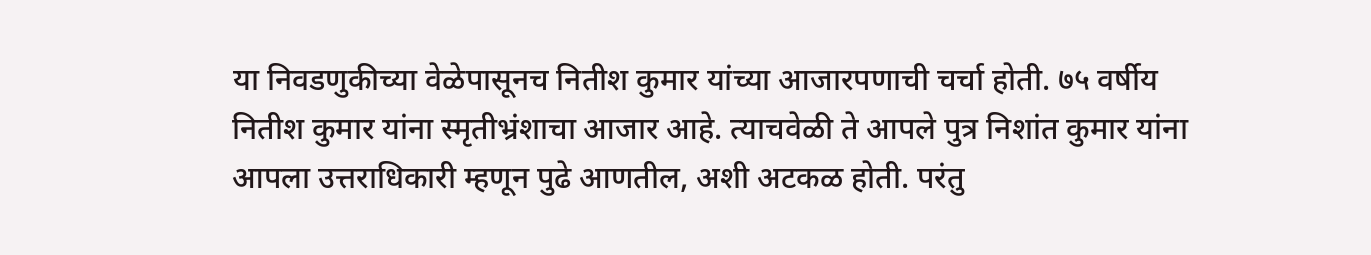या निवडणुकीच्या वेळेपासूनच नितीश कुमार यांच्या आजारपणाची चर्चा होती. ७५ वर्षीय नितीश कुमार यांना स्मृतीभ्रंशाचा आजार आहे. त्याचवेळी ते आपले पुत्र निशांत कुमार यांना आपला उत्तराधिकारी म्हणून पुढे आणतील, अशी अटकळ होती. परंतु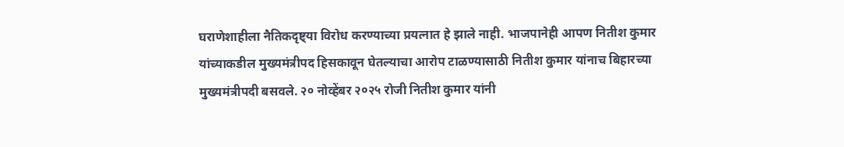घराणेशाहीला नैतिकदृष्ट्या विरोध करण्याच्या प्रयत्नात हे झाले नाही. भाजपानेही आपण नितीश कुमार यांच्याकडील मुख्यमंत्रीपद हिसकावून घेतल्याचा आरोप टाळण्यासाठी नितीश कुमार यांनाच बिहारच्या मुख्यमंत्रीपदी बसवले. २० नोव्हेंबर २०२५ रोजी नितीश कुमार यांनी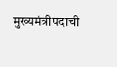मुख्यमंत्रीपदाची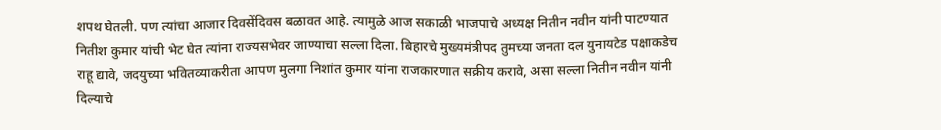शपथ घेतली. पण त्यांचा आजार दिवसेंदिवस बळावत आहे. त्यामुळे आज सकाळी भाजपाचे अध्यक्ष नितीन नवीन यांनी पाटण्यात नितीश कुमार यांची भेट घेत त्यांना राज्यसभेवर जाण्याचा सल्ला दिला. बिहारचे मुख्यमंत्रीपद तुमच्या जनता दल युनायटेड पक्षाकडेच राहू द्यावे, जदयुच्या भवितव्याकरीता आपण मुलगा निशांत कुमार यांना राजकारणात सक्रीय करावे, असा सल्ला नितीन नवीन यांनी दिल्याचे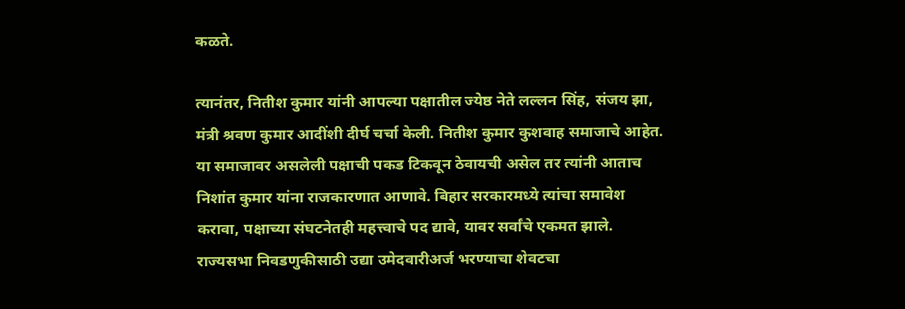कळते.

त्यानंतर, नितीश कुमार यांनी आपल्या पक्षातील ज्येष्ठ नेते लल्लन सिंह, संजय झा, मंत्री श्रवण कुमार आदींशी दीर्घ चर्चा केली. नितीश कुमार कुशवाह समाजाचे आहेत. या समाजावर असलेली पक्षाची पकड टिकवून ठेवायची असेल तर त्यांनी आताच निशांत कुमार यांना राजकारणात आणावे. बिहार सरकारमध्ये त्यांचा समावेश करावा, पक्षाच्या संघटनेतही महत्त्वाचे पद द्यावे, यावर सर्वांचे एकमत झाले. राज्यसभा निवडणुकीसाठी उद्या उमेदवारीअर्ज भरण्याचा शेवटचा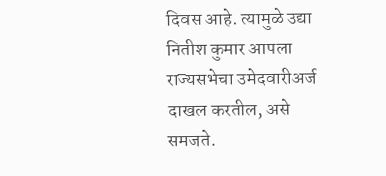दिवस आहे. त्यामुळे उद्या नितीश कुमार आपला राज्यसभेचा उमेदवारीअर्ज दाखल करतील, असे समजते.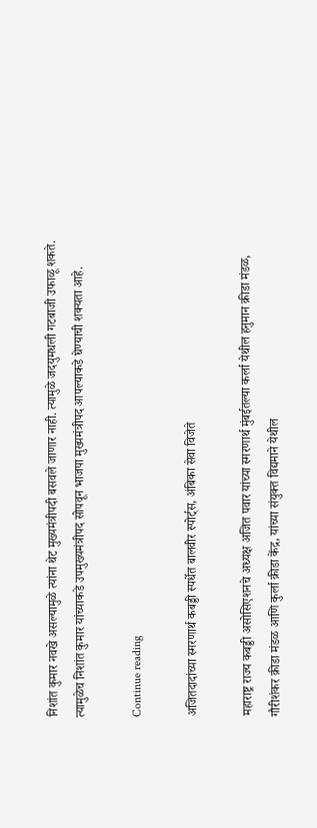निशांत कुमार नवखे असल्यामुळे त्यांना थेट मुख्यमंत्रीपदी बसवले जाणार नाही. त्यामुळे जदयुमधली गटबाजी उफाळू शकते. त्यामुळेच निशांत कुमार यांच्याकडे उपमुख्यमंत्रीपद सोपवून भाजपा मुख्यमंत्रीपद आपल्याकडे घेण्याची शक्यता आहे.

Continue reading

अजितदादांच्या स्मरणार्थ कबड्डी स्पर्धेत बालवीर स्पोर्ट्स, अंबिका सेवा विजेते

महाराष्ट्र राज्य कबड्डी असोसिएशनचे अध्यक्ष अजित पवार यांच्या स्मरणार्थ मुंबईतल्या कर्ला येथील हनुमान क्रीडा मंडळ, गौरीशंकर क्रीडा मंडळ आणि कुर्ला क्रीडा केंद्र, यांच्या संयुक्त विद्यमाने येथील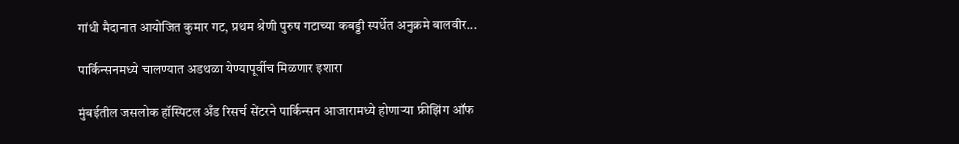गांधी मैदानात आयोजित कुमार गट, प्रथम श्रेणी पुरुष गटाच्या कबड्डी स्पर्धेत अनुक्रमे बालवीर...

पार्किन्सनमध्ये चालण्यात अडथळा येण्यापूर्वीच मिळणार इशारा

मुंबईतील जसलोक हॉस्पिटल अँड रिसर्च सेंटरने पार्किन्सन आजारामध्ये होणाऱ्या फ्रीझिंग ऑफ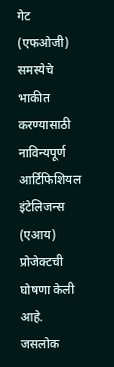गेट (एफओजी) समस्येचे भाकीत करण्यासाठी नाविन्यपूर्ण आर्टिफिशियल इंटेलिजन्‍स (एआय) प्रोजेक्‍टची घोषणा केली आहे. जसलोक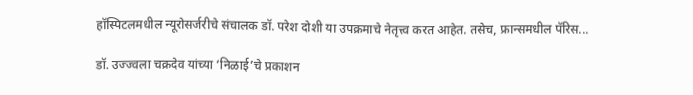हॉस्पिटलमधील न्यूरोसर्जरीचे संचालक डॉ. परेश दोशी या उपक्रमाचे नेतृत्त्व करत आहेत. तसेच, फ्रान्‍समधील पॅरिस...

डॉ. उज्ज्वला चक्रदेव यांच्या ‘निळाई’चे प्रकाशन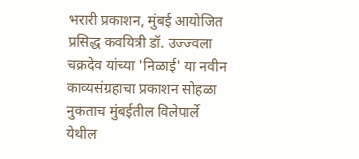भरारी प्रकाशन, मुंबई आयोजित प्रसिद्ध कवयित्री डॉ. उज्ज्वला चक्रदेव यांच्या 'निळाई' या नवीन काव्यसंग्रहाचा प्रकाशन सोहळा नुकताच मुंबईतील विलेपार्ले येथील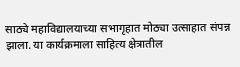साठ्ये महाविद्यालयाच्या सभागृहात मोठ्या उत्साहात संपन्न झाला. या कार्यक्रमाला साहित्य क्षेत्रातील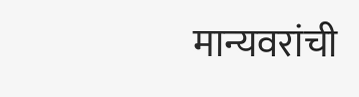मान्यवरांची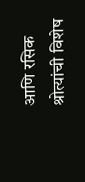आणि रसिक श्रोत्यांची विशेष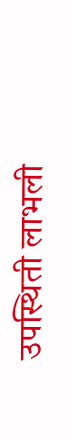उपस्थिती लाभली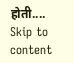होती....
Skip to content